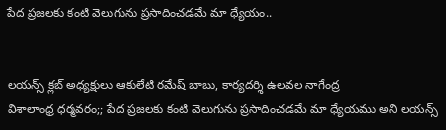పేద ప్రజలకు కంటి వెలుగును ప్రసాదించడమే మా ధ్యేయం..


లయన్స్ క్లబ్ అధ్యక్షులు ఆకులేటి రమేష్ బాబు, కార్యదర్శి ఉలవల నాగేంద్ర
విశాలాంధ్ర ధర్మవరం;; పేద ప్రజలకు కంటి వెలుగును ప్రసాదించడమే మా ధ్యేయము అని లయన్స్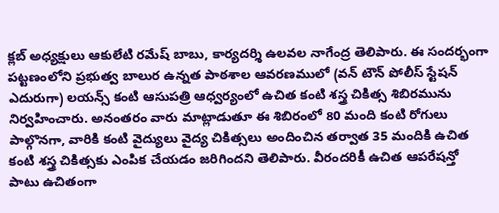క్లబ్ అధ్యక్షులు ఆకులేటి రమేష్ బాబు, కార్యదర్శి ఉలవల నాగేంద్ర తెలిపారు. ఈ సందర్భంగా పట్టణంలోని ప్రభుత్వ బాలుర ఉన్నత పాఠశాల ఆవరణములో (వన్ టౌన్ పోలీస్ స్టేషన్ ఎదురుగా) లయన్స్ కంటి ఆసుపత్రి ఆధ్వర్యంలో ఉచిత కంటి శస్త్ర చికిత్స శిబిరమును నిర్వహించారు. అనంతరం వారు మాట్లాడుతూ ఈ శిబిరంలో 80 మంది కంటి రోగులు పాల్గొనగా, వారికి కంటి వైద్యులు వైద్య చికిత్సలు అందించిన తర్వాత 35 మందికి ఉచిత కంటి శస్త్ర చికిత్సకు ఎంపిక చేయడం జరిగిందని తెలిపారు. వీరందరికీ ఉచిత ఆపరేషన్తో పాటు ఉచితంగా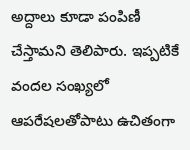అద్దాలు కూడా పంపిణీ చేస్తామని తెలిపారు. ఇప్పటికే వందల సంఖ్యలో ఆపరేషలతోపాటు ఉచితంగా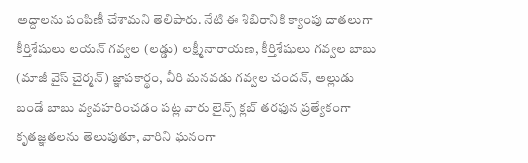అద్దాలను పంపిణీ చేశామని తెలిపారు. నేటి ఈ శిబిరానికి క్యాంపు దాతలుగా కీర్తిశేషులు లయన్ గవ్వల (లడ్డు) లక్ష్మీనారాయణ, కీర్తిశేషులు గవ్వల బాబు (మాజీ వైస్ చైర్మన్) జ్ఞాపకార్థం, వీరి మనవడు గవ్వల చందన్, అల్లుడు బండే బాబు వ్యవహరించడం పట్ల వారు లైన్స్ క్లబ్ తరఫున ప్రత్యేకంగా కృతజ్ఞతలను తెలుపుతూ, వారిని ఘనంగా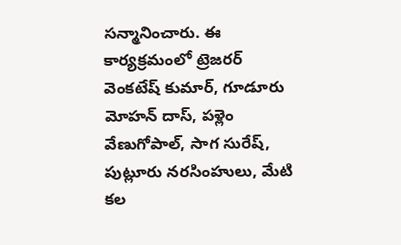సన్మానించారు. ఈ కార్యక్రమంలో ట్రెజరర్ వెంకటేష్ కుమార్, గూడూరు మోహన్ దాస్, పళ్లెం వేణుగోపాల్, సాగ సురేష్, పుట్లూరు నరసింహులు, మేటి కల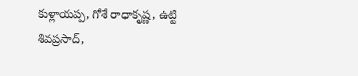కుళ్లాయప్ప, గోశే రాధాకృష్ణ, ఉట్టి శివప్రసాద్,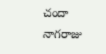చందా నాగరాజు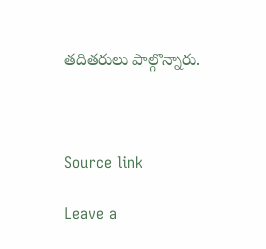తదితరులు పాల్గొన్నారు.



Source link

Leave a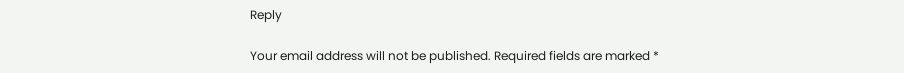Reply

Your email address will not be published. Required fields are marked *